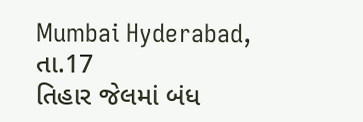Mumbai Hyderabad, તા.17
તિહાર જેલમાં બંધ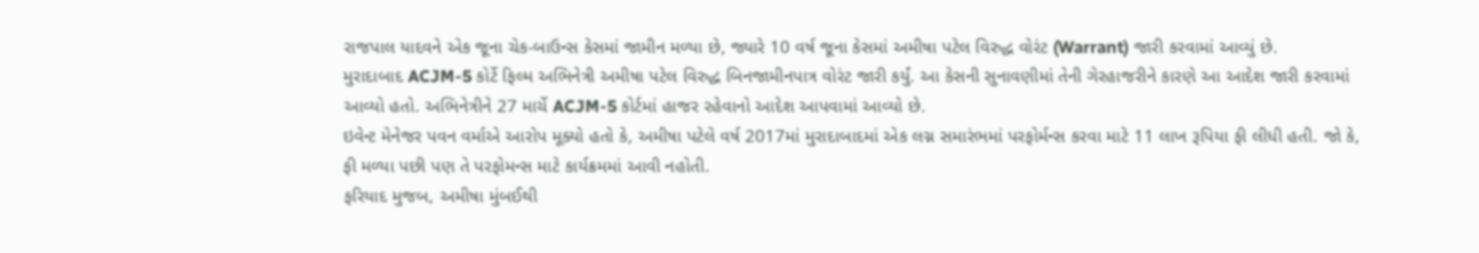રાજપાલ યાદવને એક જૂના ચેક-બાઉન્સ કેસમાં જામીન મળ્યા છે, જ્યારે 10 વર્ષ જૂના કેસમાં અમીષા પટેલ વિરુદ્ધ વોરંટ (Warrant) જારી કરવામાં આવ્યું છે.
મુરાદાબાદ ACJM-5 કોર્ટે ફિલ્મ અભિનેત્રી અમીષા પટેલ વિરુદ્ધ બિનજામીનપાત્ર વોરંટ જારી કર્યું. આ કેસની સુનાવણીમાં તેની ગેરહાજરીને કારણે આ આદેશ જારી કરવામાં આવ્યો હતો. અભિનેત્રીને 27 માર્ચે ACJM-5 કોર્ટમાં હાજર રહેવાનો આદેશ આપવામાં આવ્યો છે.
ઇવેન્ટ મેનેજર પવન વર્માએ આરોપ મૂક્યો હતો કે, અમીષા પટેલે વર્ષ 2017માં મુરાદાબાદમાં એક લગ્ન સમારંભમાં પરફોર્મન્સ કરવા માટે 11 લાખ રૂપિયા ફી લીધી હતી. જો કે, ફી મળ્યા પછી પણ તે પરફોમન્સ માટે કાર્યક્રમમાં આવી નહોતી.
ફરિયાદ મુજબ, અમીષા મુંબઈથી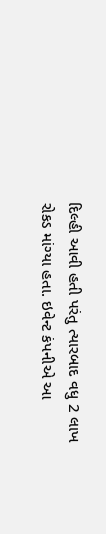દિલ્હી આવી હતી પરંતુ ત્યારબાદ વધુ 2 લાખ રોકડ માંગ્યા હતા. ઇવેન્ટ કંપનીએ આ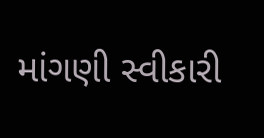માંગણી સ્વીકારી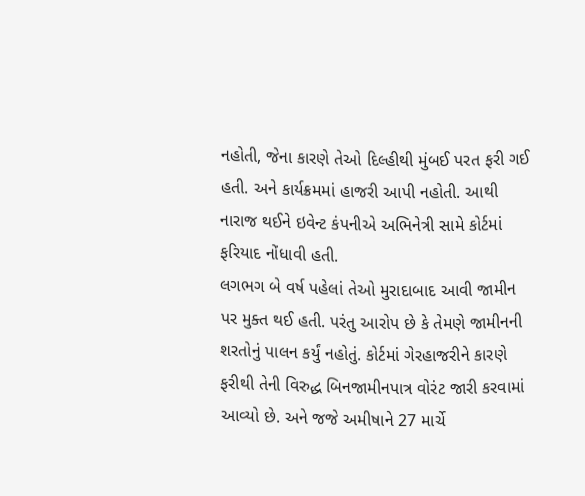નહોતી, જેના કારણે તેઓ દિલ્હીથી મુંબઈ પરત ફરી ગઈ હતી. અને કાર્યક્રમમાં હાજરી આપી નહોતી. આથી નારાજ થઈને ઇવેન્ટ કંપનીએ અભિનેત્રી સામે કોર્ટમાં ફરિયાદ નોંધાવી હતી.
લગભગ બે વર્ષ પહેલાં તેઓ મુરાદાબાદ આવી જામીન પર મુક્ત થઈ હતી. પરંતુ આરોપ છે કે તેમણે જામીનની શરતોનું પાલન કર્યું નહોતું. કોર્ટમાં ગેરહાજરીને કારણે ફરીથી તેની વિરુદ્ધ બિનજામીનપાત્ર વોરંટ જારી કરવામાં આવ્યો છે. અને જજે અમીષાને 27 માર્ચે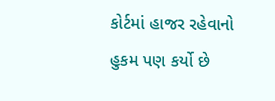કોર્ટમાં હાજર રહેવાનો હુકમ પણ કર્યો છે